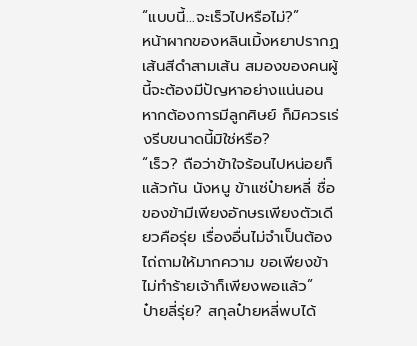“แบบนี้…จะเร็วไปหรือไม่?”
หน้าผากของหลินเมิ้งหยาปรากฏเส้นสีดำสามเส้น สมองของคนผู้นี้จะต้องมีปัญหาอย่างแน่นอน
หากต้องการมีลูกศิษย์ ก็มิควรเร่งรีบขนาดนี้มิใช่หรือ?
“เร็ว? ถือว่าข้าใจร้อนไปหน่อยก็แล้วกัน นังหนู ข้าแซ่ป๋ายหลี่ ชื่อของข้ามีเพียงอักษรเพียงตัวเดียวคือรุ่ย เรื่องอื่นไม่จำเป็นต้องไถ่ถามให้มากความ ขอเพียงข้าไม่ทำร้ายเจ้าก็เพียงพอแล้ว”
ป๋ายลี่รุ่ย? สกุลป๋ายหลี่พบได้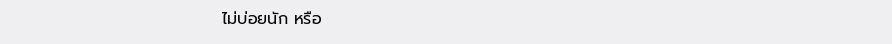ไม่บ่อยนัก หรือ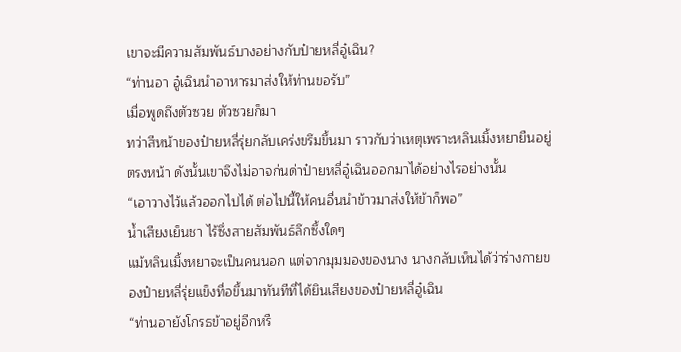เขาจะมีความสัมพันธ์บางอย่างกับป๋ายหลี่อู๋เฉิน?
“ท่านอา อู๋เฉินนำอาหารมาส่งให้ท่านขอรับ”
เมื่อพูดถึงตัวซวย ตัวซวยก็มา
ทว่าสีหน้าของป๋ายหลี่รุ่ยกลับเคร่งขรึมขึ้นมา ราวกับว่าเหตุเพราะหลินเมิ้งหยายืนอยู่ตรงหน้า ดังนั้นเขาจึงไม่อาจก่นด่าป๋ายหลี่อู๋เฉินออกมาได้อย่างไรอย่างนั้น
“เอาวางไว้แล้วออกไปได้ ต่อไปนี้ให้คนอื่นนำข้าวมาส่งให้ข้าก็พอ”
น้ำเสียงเย็นชา ไร้ซึ่งสายสัมพันธ์ลึกซึ้งใดๆ
แม้หลินเมิ้งหยาจะเป็นคนนอก แต่จากมุมมองของนาง นางกลับเห็นได้ว่าร่างกายของป๋ายหลี่รุ่ยแข็งทื่อขึ้นมาทันทีที่ได้ยินเสียงของป๋ายหลี่อู๋เฉิน
“ท่านอายังโกรธข้าอยู่อีกหรื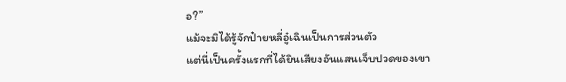อ?”
แม้จะมิได้รู้จักป๋ายหลี่อู๋เฉินเป็นการส่วนตัว
แต่นี่เป็นครั้งแรกที่ได้ยินเสียงอันแสนเจ็บปวดของเขา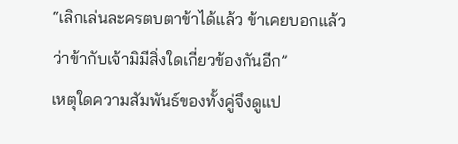“เลิกเล่นละครตบตาข้าได้แล้ว ข้าเคยบอกแล้วว่าข้ากับเจ้ามิมีสิ่งใดเกี่ยวข้องกันอีก”
เหตุใดความสัมพันธ์ของทั้งคู่จึงดูแป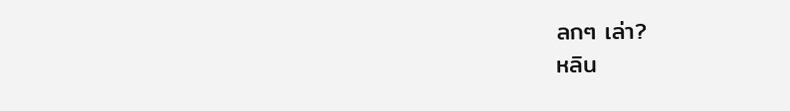ลกๆ เล่า?
หลิน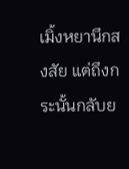เมิ้งหยานึกสงสัย แต่ถึงกระนั้นกลับย